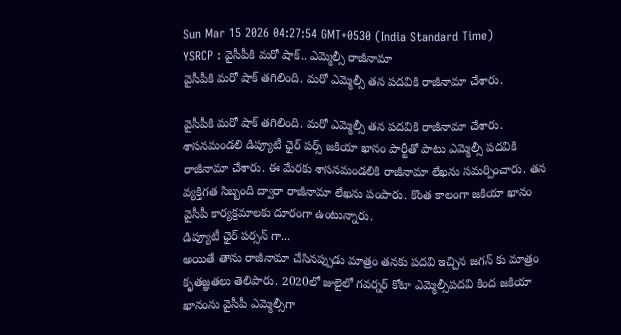Sun Mar 15 2026 04:27:54 GMT+0530 (India Standard Time)
YSRCP : వైసీపీకి మరో షాక్.. ఎమ్మెల్సీ రాజీనామా
వైసీపీకి మరో షాక్ తగిలింది. మరో ఎమ్మెల్సీ తన పదవికి రాజీనామా చేశారు.

వైసీపీకి మరో షాక్ తగిలింది. మరో ఎమ్మెల్సీ తన పదవికి రాజీనామా చేశారు. శాసనమండలి డిప్యూటీ ఛైర్ పర్స్ జకియా ఖానం పార్టీతో పాటు ఎమ్మెల్సీ పదవికి రాజీనామా చేశారు. ఈ మేరకు శాసనమండలికి రాజీనామా లేఖను సమర్పించారు. తన వ్యక్తిగత సిబ్బంది ద్వారా రాజీనామా లేఖను పంపారు. కొంత కాలంగా జకియా ఖానం వైసీపీ కార్యక్రమాలకు దూరంగా ఉంటున్నారు.
డిప్యూటీ ఛైర్ పర్సన్ గా...
అయితే తాను రాజీనామా చేసినప్పుడు మాత్రం తనకు పదవి ఇచ్చిన జగన్ కు మాత్రం కృతజ్ఞతలు తెలిపారు. 2020లో జులైలో గవర్నర్ కోటా ఎమ్మెల్సీపదవి కింద జకియా ఖానంను వైసీపీ ఎమ్మెల్సీగా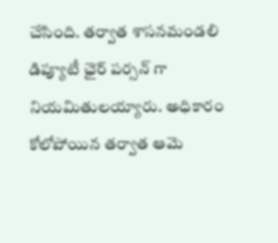చేసింది. తర్వాత శాసనమండలి డిప్యూటీ ఛైర్ పర్సన్ గా నియమితులయ్యారు. అధికారం కోలోపోయిన తర్వాత ఆమె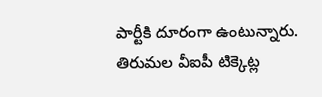పార్టీకి దూరంగా ఉంటున్నారు. తిరుమల వీఐపీ టిక్కెట్ల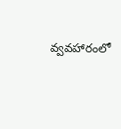వ్వవహారంలో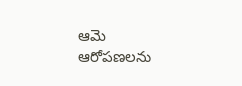ఆమె ఆరోపణలను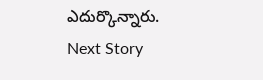ఎదుర్కొన్నారు.
Next Story